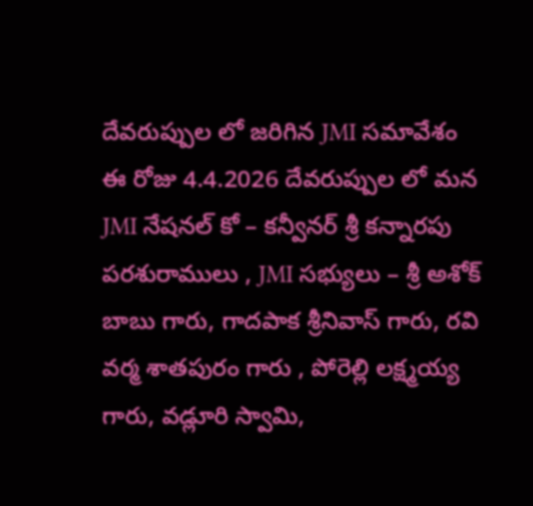దేవరుప్పుల లో జరిగిన JMI సమావేశం
ఈ రోజు 4.4.2026 దేవరుప్పుల లో మన JMI నేషనల్ కో – కన్వీనర్ శ్రీ కన్నారపు పరశురాములు , JMI సభ్యులు – శ్రీ అశోక్ బాబు గారు, గాదపాక శ్రీనివాస్ గారు, రవి వర్మ శాతపురం గారు , పోరెల్లి లక్ష్మయ్య గారు, వడ్లూరి స్వామి,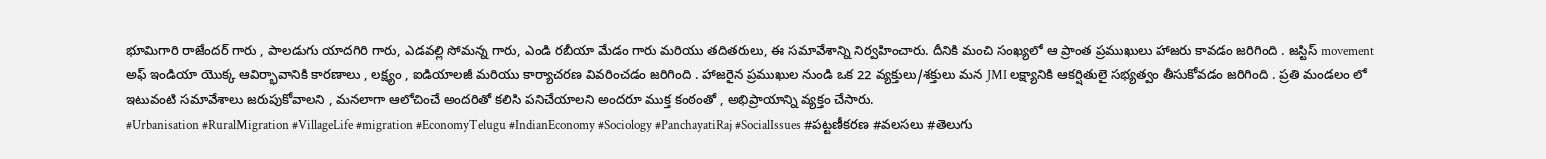భూమిగారి రాజేందర్ గారు , పాలడుగు యాదగిరి గారు, ఎడవల్లి సోమన్న గారు, ఎండి రబీయా మేడం గారు మరియు తదితరులు, ఈ సమావేశాన్ని నిర్వహించారు. దీనికి మంచి సంఖ్యలో ఆ ప్రాంత ప్రముఖులు హాజరు కావడం జరిగింది . జస్టిస్ movement అఫ్ ఇండియా యొక్క ఆవిర్భావానికి కారణాలు , లక్ష్యం , ఐడియాలజీ మరియు కార్యాచరణ వివరించడం జరిగింది . హాజరైన ప్రముఖుల నుండి ఒక 22 వ్యక్తులు/శక్తులు మన JMI లక్ష్యానికి ఆకర్షితులై సభ్యత్వం తీసుకోవడం జరిగింది . ప్రతి మండలం లో ఇటువంటి సమావేశాలు జరుపుకోవాలని , మనలాగా ఆలోచించే అందరితో కలిసి పనిచేయాలని అందరూ ముక్త కంఠంతో , అభిప్రాయాన్ని వ్యక్తం చేసారు.
#Urbanisation #RuralMigration #VillageLife #migration #EconomyTelugu #IndianEconomy #Sociology #PanchayatiRaj #SocialIssues #పట్టణీకరణ #వలసలు #తెలుగు